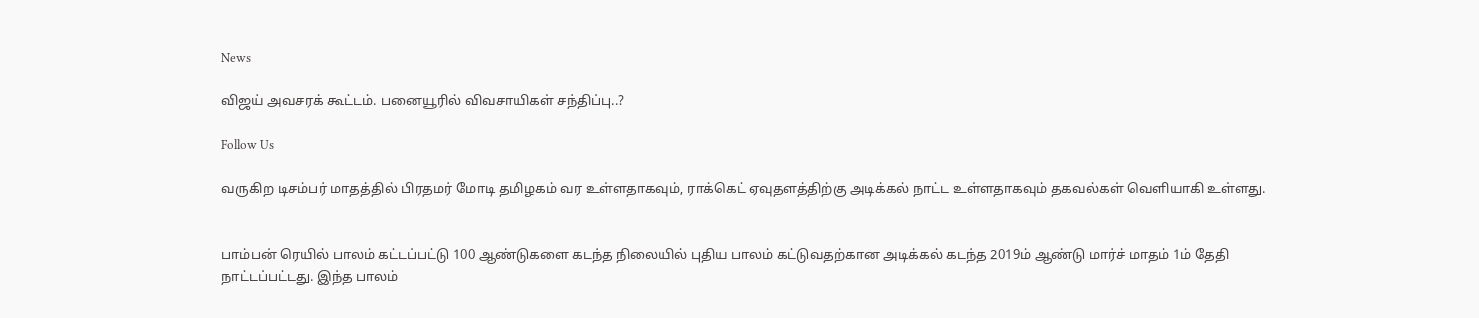News

விஜய் அவசரக் கூட்டம். பனையூரில் விவசாயிகள் சந்திப்பு..?

Follow Us

வருகிற டிசம்பர் மாதத்தில் பிரதமர் மோடி தமிழகம் வர உள்ளதாகவும், ராக்கெட் ஏவுதளத்திற்கு அடிக்கல் நாட்ட உள்ளதாகவும் தகவல்கள் வெளியாகி உள்ளது.


பாம்பன் ரெயில் பாலம் கட்டப்பட்டு 100 ஆண்டுகளை கடந்த நிலையில் புதிய பாலம் கட்டுவதற்கான அடிக்கல் கடந்த 2019ம் ஆண்டு மார்ச் மாதம் 1ம் தேதி நாட்டப்பட்டது. இந்த பாலம்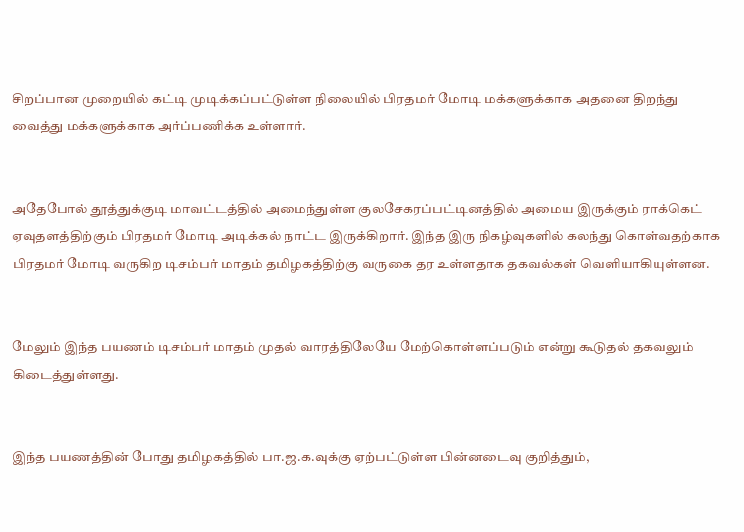சிறப்பான முறையில் கட்டி முடிக்கப்பட்டுள்ள நிலையில் பிரதமர் மோடி மக்களுக்காக அதனை திறந்து வைத்து மக்களுக்காக அர்ப்பணிக்க உள்ளார்.


அதேபோல் தூத்துக்குடி மாவட்டத்தில் அமைந்துள்ள குலசேகரப்பட்டினத்தில் அமைய இருக்கும் ராக்கெட் ஏவுதளத்திற்கும் பிரதமர் மோடி அடிக்கல் நாட்ட இருக்கிறார். இந்த இரு நிகழ்வுகளில் கலந்து கொள்வதற்காக பிரதமர் மோடி வருகிற டிசம்பர் மாதம் தமிழகத்திற்கு வருகை தர உள்ளதாக தகவல்கள் வெளியாகியுள்ளன.


மேலும் இந்த பயணம் டிசம்பர் மாதம் முதல் வாரத்திலேயே மேற்கொள்ளப்படும் என்று கூடுதல் தகவலும் கிடைத்துள்ளது.


இந்த பயணத்தின் போது தமிழகத்தில் பா.ஜ.க.வுக்கு ஏற்பட்டுள்ள பின்னடைவு குறித்தும்,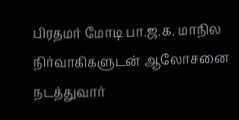பிரதமர் மோடி பா.ஜ.க. மாநில நிர்வாகிகளுடன் ஆலோசனை நடத்துவார்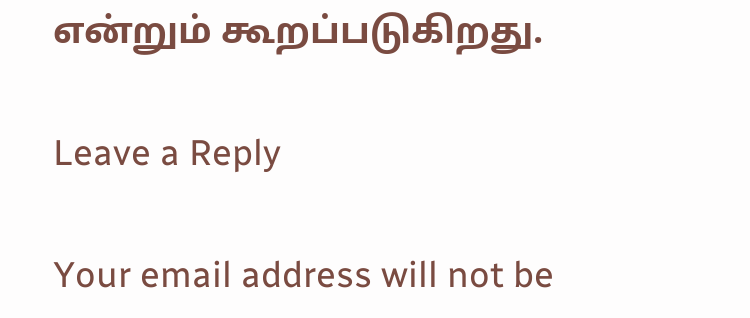என்றும் கூறப்படுகிறது.

Leave a Reply

Your email address will not be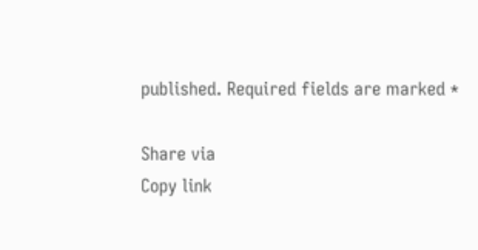published. Required fields are marked *

Share via
Copy link